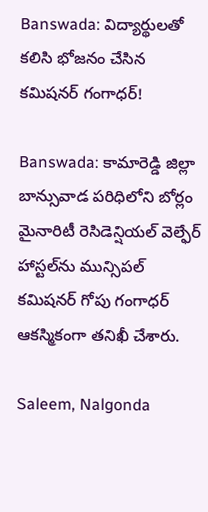Banswada: విద్యార్థులతో కలిసి భోజనం చేసిన కమిషనర్ గంగాధర్!

Banswada: కామారెడ్డి జిల్లా బాన్సువాడ పరిధిలోని బోర్లం మైనారిటీ రెసిడెన్షియల్ వెల్ఫేర్ హాస్టల్‌ను మున్సిపల్ కమిషనర్ గోపు గంగాధర్ ఆకస్మికంగా తనిఖీ చేశారు.

Saleem, Nalgonda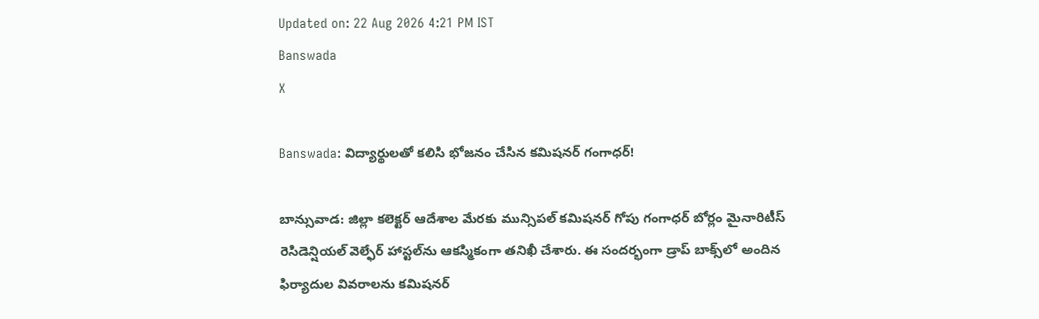Updated on: 22 Aug 2026 4:21 PM IST
Banswada
X

Banswada: విద్యార్థులతో కలిసి భోజనం చేసిన కమిషనర్ గంగాధర్!

బాన్సువాడ: జిల్లా కలెక్టర్ ఆదేశాల మేరకు మున్సిపల్ కమిషనర్ గోపు గంగాధర్ బోర్లం మైనారిటీస్ రెసిడెన్షియల్ వెల్ఫేర్ హాస్టల్‌ను ఆకస్మికంగా తనిఖీ చేశారు. ఈ సందర్భంగా డ్రాప్ బాక్స్‌లో అందిన ఫిర్యాదుల వివరాలను కమిషనర్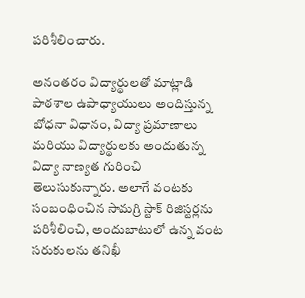పరిశీలించారు.

అనంతరం విద్యార్థులతో మాట్లాడి పాఠశాల ఉపాధ్యాయులు అందిస్తున్న బోధనా విధానం, విద్యా ప్రమాణాలు మరియు విద్యార్థులకు అందుతున్న విద్యా నాణ్యత గురించి తెలుసుకున్నారు. అలాగే వంటకు సంబంధించిన సామగ్రి స్టాక్ రిజిస్టర్లను పరిశీలించి, అందుబాటులో ఉన్న వంట సరుకులను తనిఖీ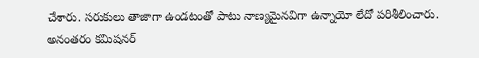చేశారు. సరుకులు తాజాగా ఉండటంతో పాటు నాణ్యమైనవిగా ఉన్నాయో లేదో పరిశీలించారు. అనంతరం కమిషనర్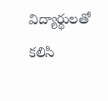విద్యార్థులతో కలిసి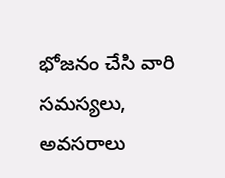భోజనం చేసి వారి సమస్యలు, అవసరాలు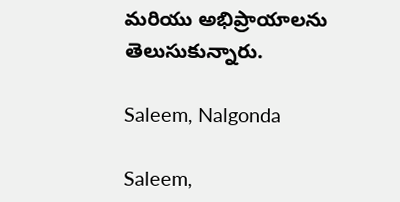మరియు అభిప్రాయాలను తెలుసుకున్నారు.

Saleem, Nalgonda

Saleem,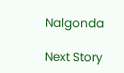Nalgonda

Next Story